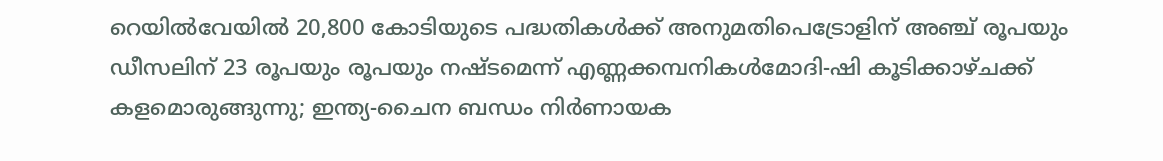റെയില്‍വേയില്‍ 20,800 കോടിയുടെ പദ്ധതികള്‍ക്ക് അനുമതിപെട്രോളിന് അഞ്ച് രൂപയും ഡീസലിന് 23 രൂപയും രൂപയും നഷ്ടമെന്ന് എണ്ണക്കമ്പനികൾമോദി-ഷി കൂടിക്കാഴ്ചക്ക് കളമൊരുങ്ങുന്നു; ഇന്ത്യ-ചൈന ബന്ധം നിര്‍ണായക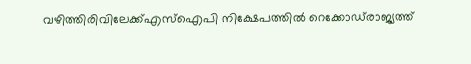വഴിത്തിരിവിലേക്ക്എസ്‌ഐപി നിക്ഷേപത്തില്‍ റെക്കോഡ്‌രാജ്യത്ത്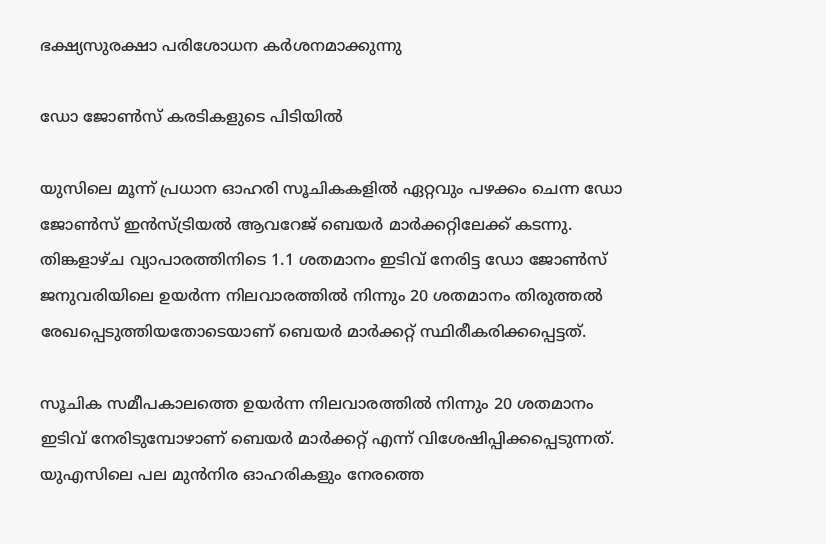ഭക്ഷ്യസുരക്ഷാ പരിശോധന കർശനമാക്കുന്നു

ഡോ ജോണ്‍സ്‌ കരടികളുടെ പിടിയില്‍

യുസിലെ മൂന്ന്‌ പ്രധാന ഓഹരി സൂചികകളില്‍ ഏറ്റവും പഴക്കം ചെന്ന ഡോ ജോണ്‍സ്‌ ഇന്‍സ്‌ട്രിയല്‍ ആവറേജ്‌ ബെയര്‍ മാര്‍ക്കറ്റിലേക്ക്‌ കടന്നു. തിങ്കളാഴ്ച വ്യാപാരത്തിനിടെ 1.1 ശതമാനം ഇടിവ്‌ നേരിട്ട ഡോ ജോണ്‍സ്‌ ജനുവരിയിലെ ഉയര്‍ന്ന നിലവാരത്തില്‍ നിന്നും 20 ശതമാനം തിരുത്തല്‍ രേഖപ്പെടുത്തിയതോടെയാണ്‌ ബെയര്‍ മാര്‍ക്കറ്റ്‌ സ്ഥിരീകരിക്കപ്പെട്ടത്‌.

സൂചിക സമീപകാലത്തെ ഉയര്‍ന്ന നിലവാരത്തില്‍ നിന്നും 20 ശതമാനം ഇടിവ്‌ നേരിടുമ്പോഴാണ്‌ ബെയര്‍ മാര്‍ക്കറ്റ്‌ എന്ന്‌ വിശേഷിപ്പിക്കപ്പെടുന്നത്‌. യുഎസിലെ പല മുന്‍നിര ഓഹരികളും നേരത്തെ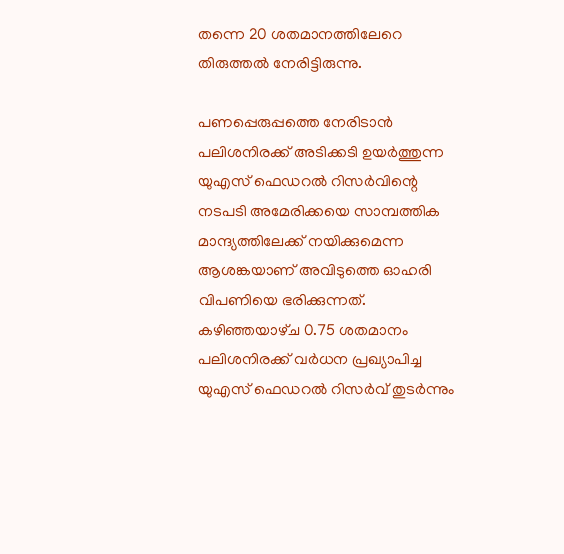തന്നെ 20 ശതമാനത്തിലേറെ തിരുത്തല്‍ നേരിട്ടിരുന്നു.

പണപ്പെരുപ്പത്തെ നേരിടാന്‍ പലിശനിരക്ക്‌ അടിക്കടി ഉയര്‍ത്തുന്ന യുഎസ്‌ ഫെഡറല്‍ റിസര്‍വിന്റെ നടപടി അമേരിക്കയെ സാമ്പത്തിക മാന്ദ്യത്തിലേക്ക്‌ നയിക്കുമെന്ന ആശങ്കയാണ്‌ അവിടുത്തെ ഓഹരി വിപണിയെ ഭരിക്കുന്നത്‌. കഴിഞ്ഞയാഴ്‌ച 0.75 ശതമാനം പലിശനിരക്ക്‌ വര്‍ധന പ്രഖ്യാപിച്ച യുഎസ്‌ ഫെഡറല്‍ റിസര്‍വ്‌ തുടര്‍ന്നും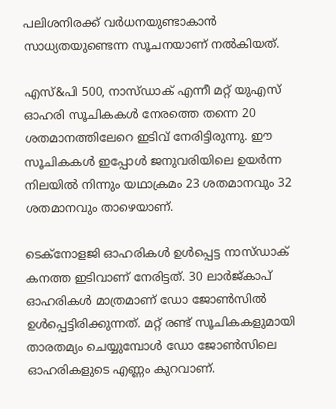പലിശനിരക്ക്‌ വര്‍ധനയുണ്ടാകാന്‍ സാധ്യതയുണ്ടെന്ന സൂചനയാണ്‌ നല്‍കിയത്‌.

എസ്‌&പി 500, നാസ്‌ഡാക്‌ എന്നീ മറ്റ്‌ യുഎസ്‌ ഓഹരി സൂചികകള്‍ നേരത്തെ തന്നെ 20 ശതമാനത്തിലേറെ ഇടിവ്‌ നേരിട്ടിരുന്നു. ഈ സൂചികകള്‍ ഇപ്പോള്‍ ജനുവരിയിലെ ഉയര്‍ന്ന നിലയില്‍ നിന്നും യഥാക്രമം 23 ശതമാനവും 32 ശതമാനവും താഴെയാണ്‌.

ടെക്‌നോളജി ഓഹരികള്‍ ഉള്‍പ്പെട്ട നാസ്‌ഡാക്‌ കനത്ത ഇടിവാണ്‌ നേരിട്ടത്‌. 30 ലാര്‍ജ്‌കാപ്‌ ഓഹരികള്‍ മാത്രമാണ്‌ ഡോ ജോണ്‍സില്‍ ഉള്‍പ്പെട്ടിരിക്കുന്നത്‌. മറ്റ്‌ രണ്ട്‌ സൂചികകളുമായി താരതമ്യം ചെയ്യുമ്പോള്‍ ഡോ ജോണ്‍സിലെ ഓഹരികളുടെ എണ്ണം കുറവാണ്‌.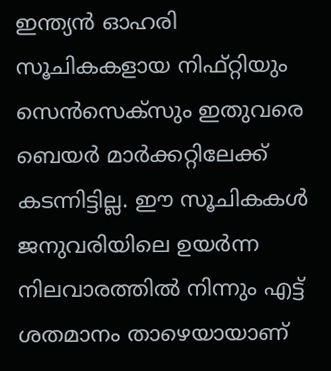ഇന്ത്യന്‍ ഓഹരി സൂചികകളായ നിഫ്‌റ്റിയും സെന്‍സെക്‌സും ഇതുവരെ ബെയര്‍ മാര്‍ക്കറ്റിലേക്ക്‌ കടന്നിട്ടില്ല. ഈ സൂചികകള്‍ ജനുവരിയിലെ ഉയര്‍ന്ന നിലവാരത്തില്‍ നിന്നും എട്ട്‌ ശതമാനം താഴെയായാണ്‌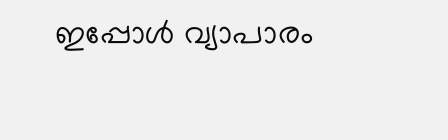ഇപ്പോള്‍ വ്യാപാരം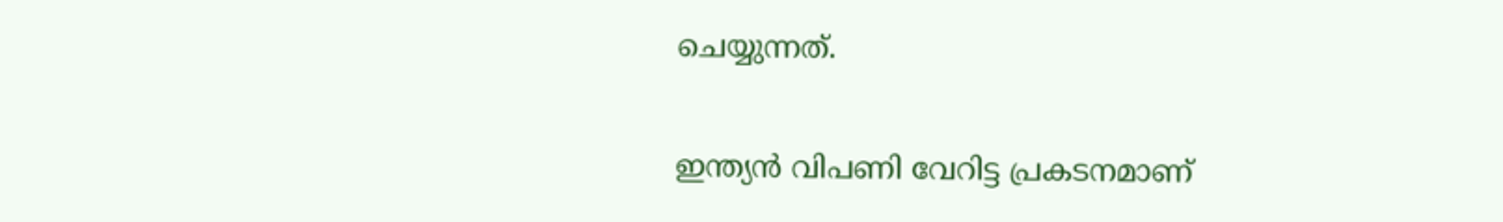ചെയ്യുന്നത്‌.

ഇന്ത്യന്‍ വിപണി വേറിട്ട പ്രകടനമാണ്‌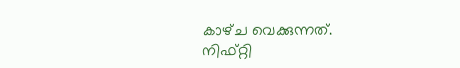കാഴ്‌ച വെക്കുന്നത്‌. നിഫ്‌റ്റി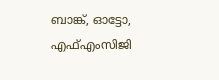ബാങ്ക്‌, ഓട്ടോ, എഫ്‌എംസിജി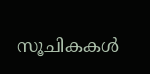സൂചികകള്‍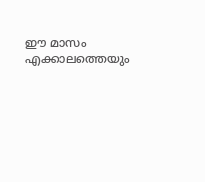ഈ മാസം എക്കാലത്തെയും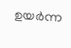ഉയര്‍ന്ന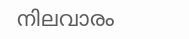നിലവാരം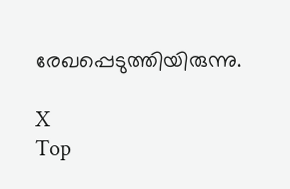രേഖപ്പെടുത്തിയിരുന്നു.

X
Top